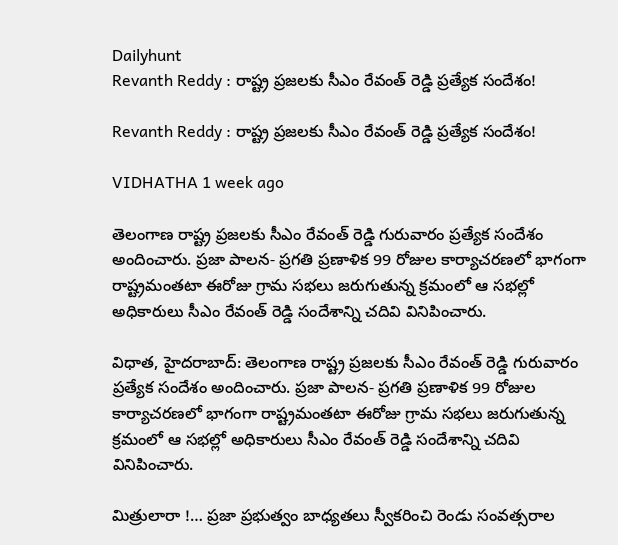Dailyhunt
Revanth Reddy : రాష్ట్ర ప్రజలకు సీఎం రేవంత్ రెడ్డి ప్రత్యేక సందేశం!

Revanth Reddy : రాష్ట్ర ప్రజలకు సీఎం రేవంత్ రెడ్డి ప్రత్యేక సందేశం!

VIDHATHA 1 week ago

తెలంగాణ రాష్ట్ర ప్రజలకు సీఎం రేవంత్ రెడ్డి గురువారం ప్రత్యేక సందేశం అందించారు. ప్రజా పాలన- ప్రగతి ప్రణాళిక 99 రోజుల కార్యాచరణలో భాగంగా రాష్ట్రమంతటా ఈరోజు గ్రామ సభలు జరుగుతున్న క్రమంలో ఆ సభల్లో అధికారులు సీఎం రేవంత్ రెడ్డి సందేశాన్ని చదివి వినిపించారు.

విధాత, హైదరాబాద్: తెలంగాణ రాష్ట్ర ప్రజలకు సీఎం రేవంత్ రెడ్డి గురువారం ప్రత్యేక సందేశం అందించారు. ప్రజా పాలన- ప్రగతి ప్రణాళిక 99 రోజుల కార్యాచరణలో భాగంగా రాష్ట్రమంతటా ఈరోజు గ్రామ సభలు జరుగుతున్న క్రమంలో ఆ సభల్లో అధికారులు సీఎం రేవంత్ రెడ్డి సందేశాన్ని చదివి వినిపించారు.

మిత్రులారా !… ప్రజా ప్రభుత్వం బాధ్యతలు స్వీకరించి రెండు సంవత్సరాల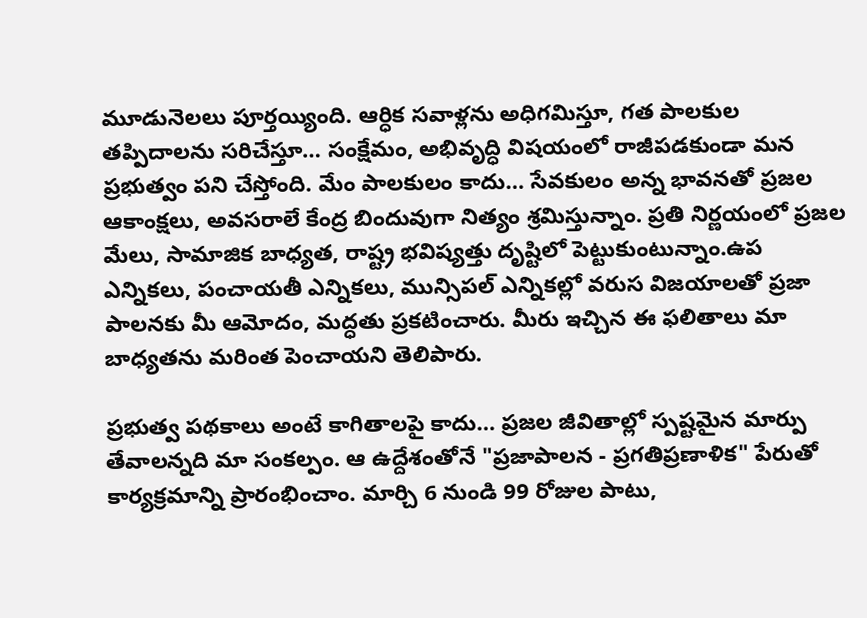మూడునెలలు పూర్తయ్యింది. ఆర్ధిక సవాళ్లను అధిగమిస్తూ, గత పాలకుల తప్పిదాలను సరిచేస్తూ… సంక్షేమం, అభివృద్ధి విషయంలో రాజీపడకుండా మన ప్రభుత్వం పని చేస్తోంది. మేం పాలకులం కాదు… సేవకులం అన్న భావనతో ప్రజల ఆకాంక్షలు, అవసరాలే కేంద్ర బిందువుగా నిత్యం శ్రమిస్తున్నాం. ప్రతి నిర్ణయంలో ప్రజల మేలు, సామాజిక బాధ్యత, రాష్ట్ర భవిష్యత్తు దృష్టిలో పెట్టుకుంటున్నాం.ఉప ఎన్నికలు, పంచాయతీ ఎన్నికలు, మున్సిపల్ ఎన్నికల్లో వరుస విజయాలతో ప్రజా పాలనకు మీ ఆమోదం, మద్ధతు ప్రకటించారు. మీరు ఇచ్చిన ఈ ఫలితాలు మా బాధ్యతను మరింత పెంచాయని తెలిపారు.

ప్రభుత్వ పథకాలు అంటే కాగితాలపై కాదు… ప్రజల జీవితాల్లో స్పష్టమైన మార్పు తేవాలన్నది మా సంకల్పం. ఆ ఉద్దేశంతోనే "ప్రజాపాలన - ప్రగతిప్రణాళిక" పేరుతో కార్యక్రమాన్ని ప్రారంభించాం. మార్చి 6 నుండి 99 రోజుల పాటు,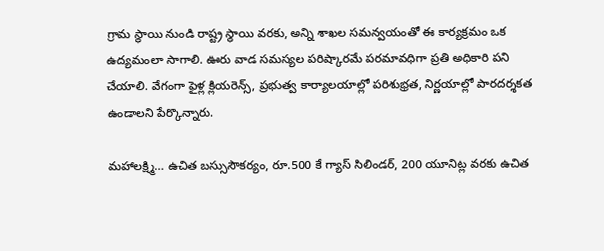గ్రామ స్థాయి నుండి రాష్ట్ర స్థాయి వరకు, అన్ని శాఖల సమన్వయంతో ఈ కార్యక్రమం ఒక ఉద్యమంలా సాగాలి. ఊరు వాడ సమస్యల పరిష్కారమే పరమావధిగా ప్రతి అధికారి పని చేయాలి. వేగంగా ఫైళ్ల క్లియరెన్స్, ప్రభుత్వ కార్యాలయాల్లో పరిశుభ్రత, నిర్ణయాల్లో పారదర్శకత ఉండాలని పేర్కొన్నారు.

మహాలక్ష్మి… ఉచిత బస్సుసౌకర్యం, రూ.500 కే గ్యాస్ సిలిండర్, 200 యూనిట్ల వరకు ఉచిత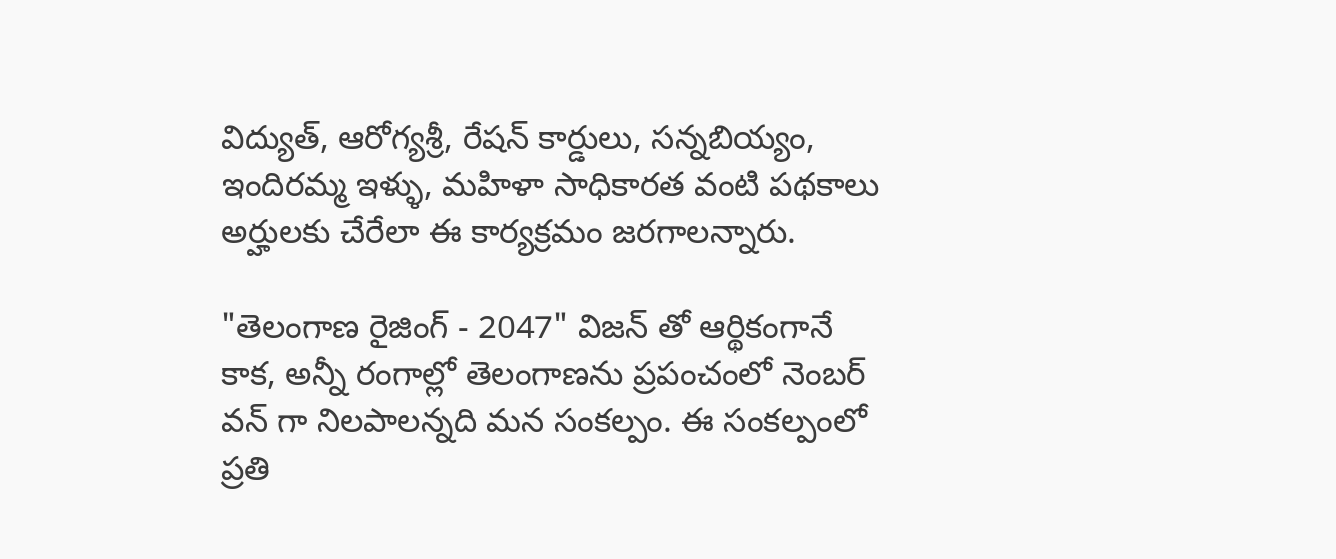విద్యుత్, ఆరోగ్యశ్రీ, రేషన్ కార్డులు, సన్నబియ్యం, ఇందిరమ్మ ఇళ్ళు, మహిళా సాధికారత వంటి పథకాలు అర్హులకు చేరేలా ఈ కార్యక్రమం జరగాలన్నారు.

"తెలంగాణ రైజింగ్ - 2047" విజన్ తో ఆర్థికంగానే కాక, అన్నీ రంగాల్లో తెలంగాణను ప్రపంచంలో నెంబర్ వన్ గా నిలపాలన్నది మన సంకల్పం. ఈ సంకల్పంలో ప్రతి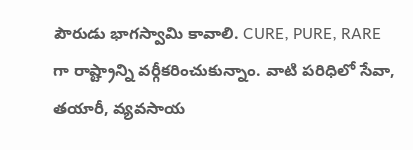పౌరుడు భాగస్వామి కావాలి. CURE, PURE, RARE గా రాష్ట్రాన్ని వర్గీకరించుకున్నాం. వాటి పరిధిలో సేవా, తయారీ, వ్యవసాయ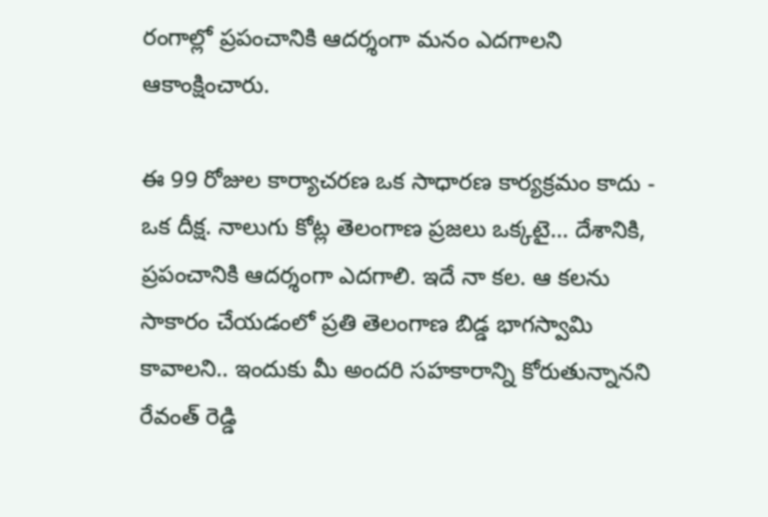రంగాల్లో ప్రపంచానికి ఆదర్శంగా మనం ఎదగాలని ఆకాంక్షించారు.

ఈ 99 రోజుల కార్యాచరణ ఒక సాధారణ కార్యక్రమం కాదు - ఒక దీక్ష. నాలుగు కోట్ల తెలంగాణ ప్రజలు ఒక్కటై… దేశానికి, ప్రపంచానికి ఆదర్శంగా ఎదగాలి. ఇదే నా కల. ఆ కలను సాకారం చేయడంలో ప్రతి తెలంగాణ బిడ్డ భాగస్వామి కావాలని.. ఇందుకు మీ అందరి సహకారాన్ని కోరుతున్నానని రేవంత్ రెడ్డి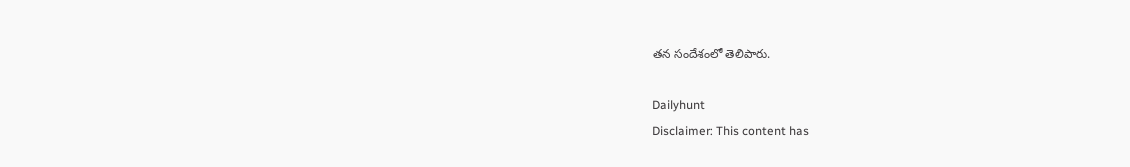తన సందేశంలో తెలిపారు.

Dailyhunt
Disclaimer: This content has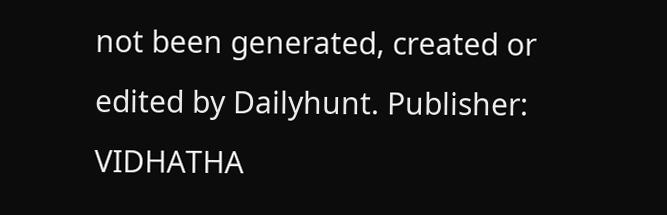not been generated, created or edited by Dailyhunt. Publisher: VIDHATHA